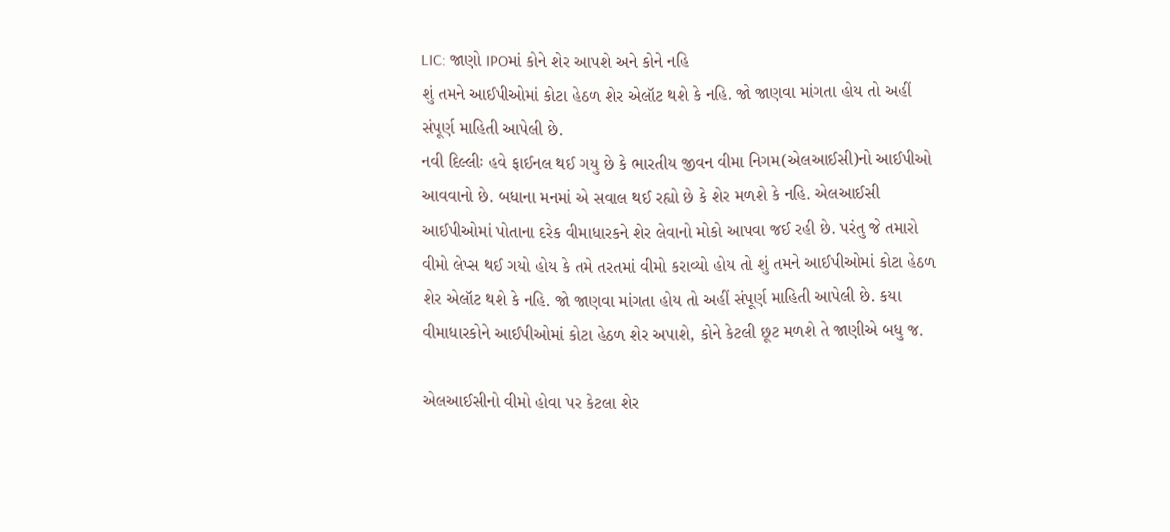LIC: જાણો IPOમાં કોને શેર આપશે અને કોને નહિ
શું તમને આઈપીઓમાં કોટા હેઠળ શેર એલૉટ થશે કે નહિ. જો જાણવા માંગતા હોય તો અહીં સંપૂર્ણ માહિતી આપેલી છે.
નવી દિલ્લીઃ હવે ફાઈનલ થઈ ગયુ છે કે ભારતીય જીવન વીમા નિગમ(એલઆઈસી)નો આઈપીઓ આવવાનો છે. બધાના મનમાં એ સવાલ થઈ રહ્યો છે કે શેર મળશે કે નહિ. એલઆઈસી આઈપીઓમાં પોતાના દરેક વીમાધારકને શેર લેવાનો મોકો આપવા જઈ રહી છે. પરંતુ જે તમારો વીમો લેપ્સ થઈ ગયો હોય કે તમે તરતમાં વીમો કરાવ્યો હોય તો શું તમને આઈપીઓમાં કોટા હેઠળ શેર એલૉટ થશે કે નહિ. જો જાણવા માંગતા હોય તો અહીં સંપૂર્ણ માહિતી આપેલી છે. કયા વીમાધારકોને આઈપીઓમાં કોટા હેઠળ શેર અપાશે, કોને કેટલી છૂટ મળશે તે જાણીએ બધુ જ.

એલઆઈસીનો વીમો હોવા પર કેટલા શેર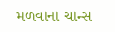મળવાના ચાન્સ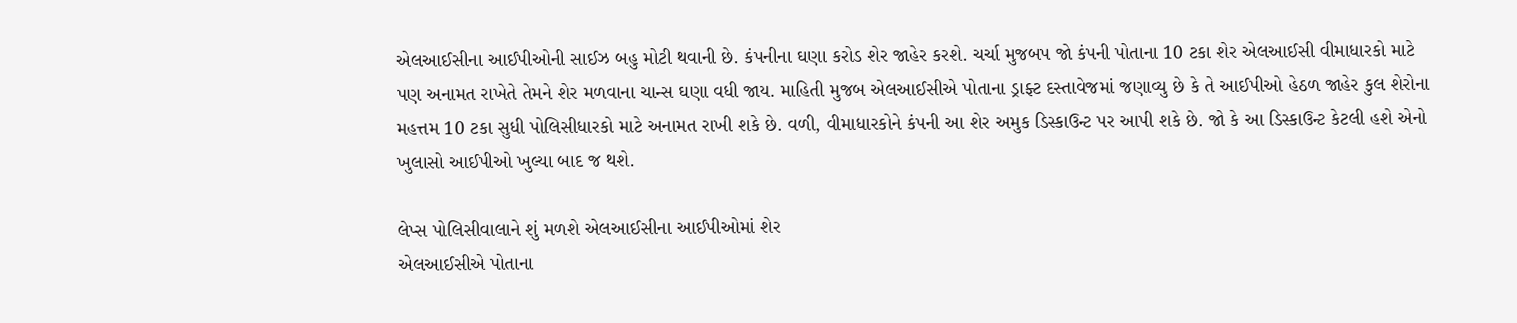એલઆઈસીના આઈપીઓની સાઈઝ બહુ મોટી થવાની છે. કંપનીના ઘણા કરોડ શેર જાહેર કરશે. ચર્ચા મુજબપ જો કંપની પોતાના 10 ટકા શેર એલઆઈસી વીમાધારકો માટે પણ અનામત રાખેતે તેમને શેર મળવાના ચાન્સ ઘણા વધી જાય. માહિતી મુજબ એલઆઈસીએ પોતાના ડ્રાફ્ટ દસ્તાવેજમાં જણાવ્યુ છે કે તે આઈપીઓ હેઠળ જાહેર કુલ શેરોના મહત્તમ 10 ટકા સુધી પોલિસીધારકો માટે અનામત રાખી શકે છે. વળી, વીમાધારકોને કંપની આ શેર અમુક ડિસ્કાઉન્ટ પર આપી શકે છે. જો કે આ ડિસ્કાઉન્ટ કેટલી હશે એનો ખુલાસો આઈપીઓ ખુલ્યા બાદ જ થશે.

લેપ્સ પોલિસીવાલાને શું મળશે એલઆઈસીના આઈપીઓમાં શેર
એલઆઈસીએ પોતાના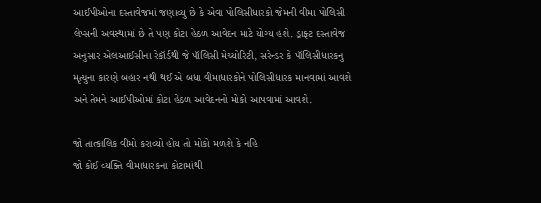આઈપીઓના દસ્તાવેજમાં જણાવ્યુ છે કે એવા પોલિસીધારકો જેમની વીમા પોલિસી લેપ્સની અવસ્થામાં છે તે પણ કોટા હેઠળ આવેદન માટે યોગ્ય હશે. ડ્રાફ્ટ દસ્તાવેજ અનુસાર એલઆઈસીના રેકૉર્ડથી જે પૉલિસી મેચ્યોરિટી, સરેન્ડર કે પૉલિસીધારકનુ મૃત્યુના કારણે બહાર નથી થઈ એ બધા વીમાધારકોને પોલિસીધારક માનવામાં આવશે અને તેમને આઈપીઓમાં કોટા હેઠળ આવેદનનો મોકો આપવામાં આવશે.

જો તાત્કાલિક વીમો કરાવ્યો હોય તો મોકો મળશે કે નહિ
જો કોઈ વ્યક્તિ વીમાધારકના કોટામાંથી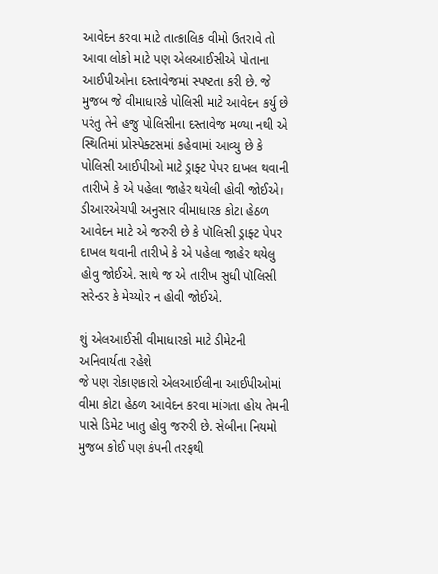આવેદન કરવા માટે તાત્કાલિક વીમો ઉતરાવે તો આવા લોકો માટે પણ એલઆઈસીએ પોતાના આઈપીઓના દસ્તાવેજમાં સ્પષ્ટતા કરી છે. જે મુજબ જે વીમાધારકે પોલિસી માટે આવેદન કર્યુ છે પરંતુ તેને હજુ પોલિસીના દસ્તાવેજ મળ્યા નથી એ સ્થિતિમાં પ્રોસ્પેક્ટસમાં કહેવામાં આવ્યુ છે કે પોલિસી આઈપીઓ માટે ડ્રાફ્ટ પેપર દાખલ થવાની તારીખે કે એ પહેલા જાહેર થયેલી હોવી જોઈએ। ડીઆરએચપી અનુસાર વીમાધારક કોટા હેઠળ આવેદન માટે એ જરુરી છે કે પૉલિસી ડ્રાફ્ટ પેપર દાખલ થવાની તારીખે કે એ પહેલા જાહેર થયેલુ હોવુ જોઈએ. સાથે જ એ તારીખ સુધી પૉલિસી સરેન્ડર કે મેચ્યોર ન હોવી જોઈએ.

શું એલઆઈસી વીમાધારકો માટે ડીમેટની અનિવાર્યતા રહેશે
જે પણ રોકાણકારો એલઆઈલીના આઈપીઓમાં વીમા કોટા હેઠળ આવેદન કરવા માંગતા હોય તેમની પાસે ડિમેટ ખાતુ હોવુ જરુરી છે. સેબીના નિયમો મુજબ કોઈ પણ કંપની તરફથી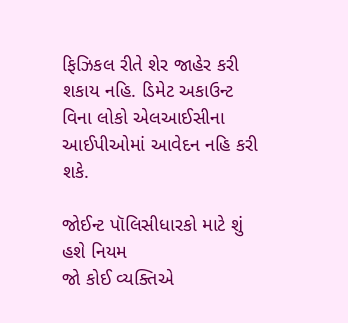ફિઝિકલ રીતે શેર જાહેર કરી શકાય નહિ. ડિમેટ અકાઉન્ટ વિના લોકો એલઆઈસીના આઈપીઓમાં આવેદન નહિ કરી શકે.

જોઈન્ટ પૉલિસીધારકો માટે શું હશે નિયમ
જો કોઈ વ્યક્તિએ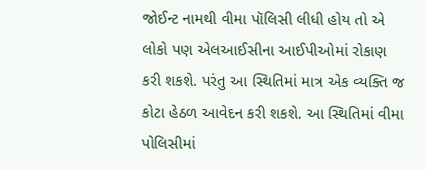જોઈન્ટ નામથી વીમા પૉલિસી લીધી હોય તો એ લોકો પણ એલઆઈસીના આઈપીઓમાં રોકાણ કરી શકશે. પરંતુ આ સ્થિતિમાં માત્ર એક વ્યક્તિ જ કોટા હેઠળ આવેદન કરી શકશે. આ સ્થિતિમાં વીમા પોલિસીમાં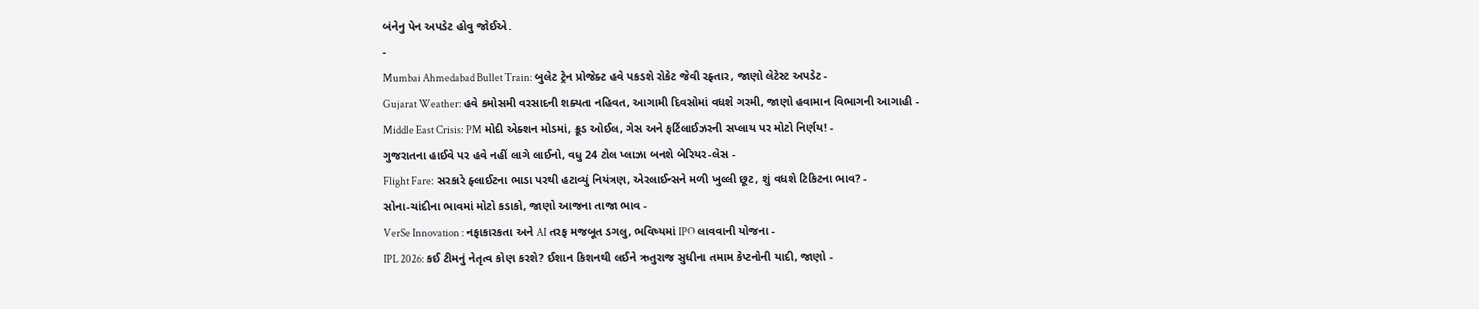બંનેનુ પેન અપડેટ હોવુ જોઈએ.
-
Mumbai Ahmedabad Bullet Train: બુલેટ ટ્રેન પ્રોજેક્ટ હવે પકડશે રોકેટ જેવી રફ્તાર, જાણો લેટેસ્ટ અપડેટ -
Gujarat Weather: હવે કમોસમી વરસાદની શક્યતા નહિવત, આગામી દિવસોમાં વધશે ગરમી, જાણો હવામાન વિભાગની આગાહી -
Middle East Crisis: PM મોદી એક્શન મોડમાં, ક્રૂડ ઓઈલ, ગેસ અને ફર્ટિલાઈઝરની સપ્લાય પર મોટો નિર્ણય! -
ગુજરાતના હાઈવે પર હવે નહીં લાગે લાઈનો, વધુ 24 ટોલ પ્લાઝા બનશે બેરિયર-લેસ -
Flight Fare: સરકારે ફ્લાઈટના ભાડા પરથી હટાવ્યું નિયંત્રણ, એરલાઈન્સને મળી ખુલ્લી છૂટ, શું વધશે ટિકિટના ભાવ? -
સોના-ચાંદીના ભાવમાં મોટો કડાકો, જાણો આજના તાજા ભાવ -
VerSe Innovation : નફાકારકતા અને AI તરફ મજબૂત ડગલુ, ભવિષ્યમાં IPO લાવવાની યોજના -
IPL 2026: કઈ ટીમનું નેતૃત્વ કોણ કરશે? ઈશાન કિશનથી લઈને ઋતુરાજ સુધીના તમામ કેપ્ટનોની યાદી, જાણો -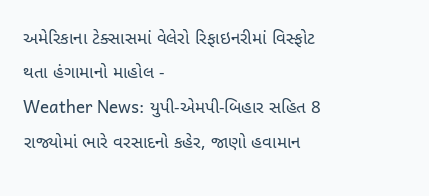અમેરિકાના ટેક્સાસમાં વેલેરો રિફાઇનરીમાં વિસ્ફોટ થતા હંગામાનો માહોલ -
Weather News: યુપી-એમપી-બિહાર સહિત 8 રાજ્યોમાં ભારે વરસાદનો કહેર, જાણો હવામાન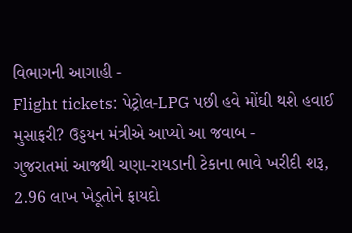વિભાગની આગાહી -
Flight tickets: પેટ્રોલ-LPG પછી હવે મોંઘી થશે હવાઈ મુસાફરી? ઉડ્ડયન મંત્રીએ આપ્યો આ જવાબ -
ગુજરાતમાં આજથી ચણા-રાયડાની ટેકાના ભાવે ખરીદી શરૂ, 2.96 લાખ ખેડૂતોને ફાયદો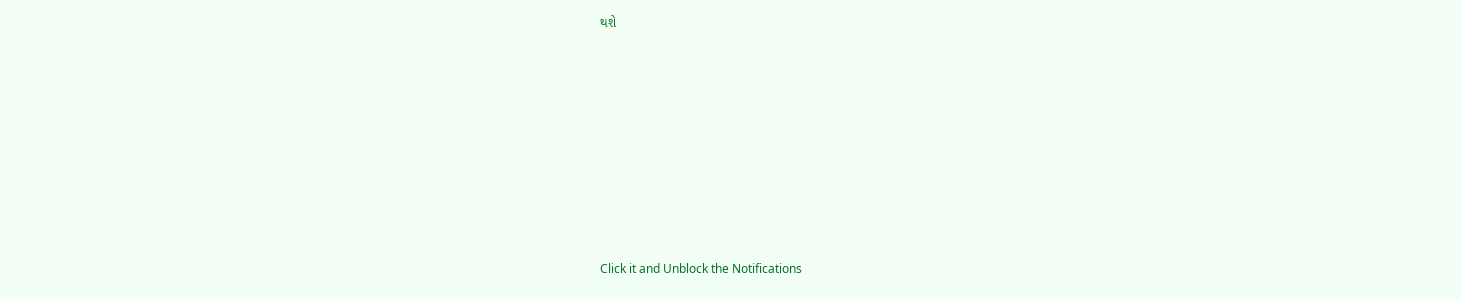થશે










Click it and Unblock the Notifications